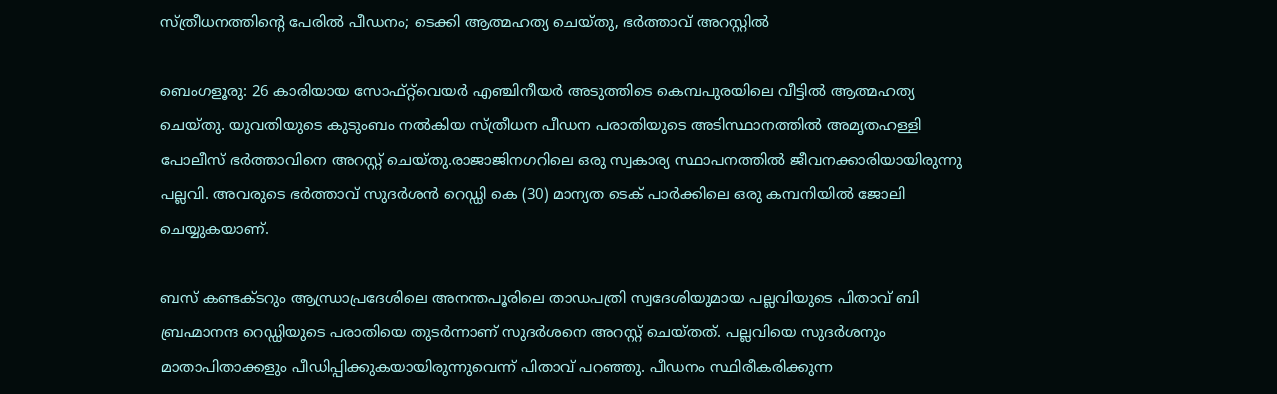സ്ത്രീധനത്തിന്റെ പേരിൽ പീഡനം; ടെക്കി ആത്മഹത്യ ചെയ്തു, ഭർത്താവ് അറസ്റ്റിൽ

ബെംഗളൂരു: 26 കാരിയായ സോഫ്‌റ്റ്‌വെയർ എഞ്ചിനീയർ അടുത്തിടെ കെമ്പപുരയിലെ വീട്ടിൽ ആത്മഹത്യ ചെയ്തു. യുവതിയുടെ കുടുംബം നൽകിയ സ്ത്രീധന പീഡന പരാതിയുടെ അടിസ്ഥാനത്തിൽ അമൃതഹള്ളി പോലീസ് ഭർത്താവിനെ അറസ്റ്റ് ചെയ്തു.രാജാജിനഗറിലെ ഒരു സ്വകാര്യ സ്ഥാപനത്തിൽ ജീവനക്കാരിയായിരുന്നു പല്ലവി. അവരുടെ ഭർത്താവ് സുദർശൻ റെഡ്ഡി കെ (30) മാന്യത ടെക് പാർക്കിലെ ഒരു കമ്പനിയിൽ ജോലി ചെയ്യുകയാണ്.

ബസ് കണ്ടക്ടറും ആന്ധ്രാപ്രദേശിലെ അനന്തപൂരിലെ താഡപത്രി സ്വദേശിയുമായ പല്ലവിയുടെ പിതാവ് ബി ബ്രഹ്മാനന്ദ റെഡ്ഡിയുടെ പരാതിയെ തുടർന്നാണ് സുദർശനെ അറസ്റ്റ് ചെയ്തത്. പല്ലവിയെ സുദർശനും മാതാപിതാക്കളും പീഡിപ്പിക്കുകയായിരുന്നുവെന്ന് പിതാവ് പറഞ്ഞു. പീഡനം സ്ഥിരീകരിക്കുന്ന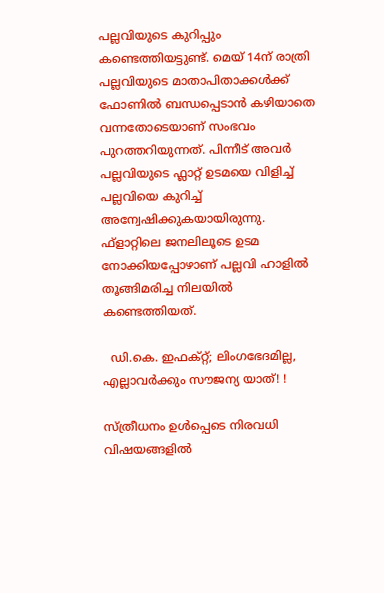പല്ലവിയുടെ കുറിപ്പും കണ്ടെത്തിയട്ടുണ്ട്. മെയ് 14ന് രാത്രി പല്ലവിയുടെ മാതാപിതാക്കൾക്ക് ഫോണിൽ ബന്ധപ്പെടാൻ കഴിയാതെ വന്നതോടെയാണ് സംഭവം പുറത്തറിയുന്നത്. പിന്നീട് അവർ പല്ലവിയുടെ ഫ്ലാറ്റ് ഉടമയെ വിളിച്ച് പല്ലവിയെ കുറിച്ച് അന്വേഷിക്കുകയായിരുന്നു. ഫ്‌ളാറ്റിലെ ജനലിലൂടെ ഉടമ നോക്കിയപ്പോഴാണ് പല്ലവി ഹാളിൽ തൂങ്ങിമരിച്ച നിലയിൽ കണ്ടെത്തിയത്.

  ഡി.കെ. ഇഫക്റ്റ്; ലിംഗഭേദമില്ല, എല്ലാവർക്കും സൗജന്യ യാത്! !

സ്ത്രീധനം ഉൾപ്പെടെ നിരവധി വിഷയങ്ങളിൽ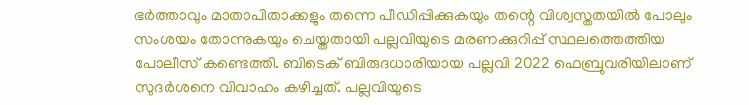ഭർത്താവും മാതാപിതാക്കളും തന്നെ പീഡിപ്പിക്കുകയും തന്റെ വിശ്വസ്തതയിൽ പോലും സംശയം തോന്നുകയും ചെയ്തതായി പല്ലവിയുടെ മരണക്കുറിപ്പ് സ്ഥലത്തെത്തിയ പോലീസ് കണ്ടെത്തി. ബിടെക് ബിരുദധാരിയായ പല്ലവി 2022 ഫെബ്രുവരിയിലാണ് സുദർശനെ വിവാഹം കഴിച്ചത്. പല്ലവിയുടെ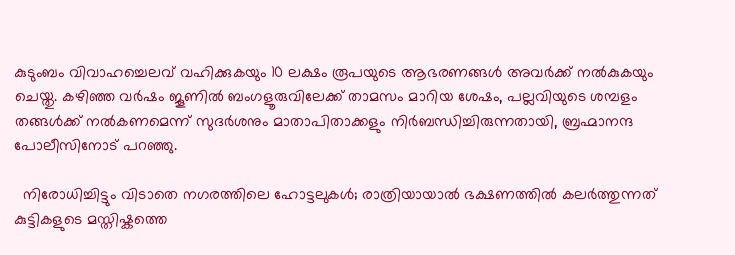കുടുംബം വിവാഹച്ചെലവ് വഹിക്കുകയും 10 ലക്ഷം രൂപയുടെ ആഭരണങ്ങൾ അവർക്ക് നൽകുകയും ചെയ്തു. കഴിഞ്ഞ വർഷം ജൂണിൽ ബംഗളൂരുവിലേക്ക് താമസം മാറിയ ശേഷം, പല്ലവിയുടെ ശമ്പളം തങ്ങൾക്ക് നൽകണമെന്ന് സുദർശനും മാതാപിതാക്കളും നിർബന്ധിച്ചിരുന്നതായി, ബ്രഹ്മാനന്ദ പോലീസിനോട് പറഞ്ഞു.

  നിരോധിച്ചിട്ടും വിടാതെ നഗരത്തിലെ ഹോട്ടലുകൾ; രാത്രിയായാൽ ഭക്ഷണത്തിൽ കലർത്തുന്നത് കുട്ടികളുടെ മസ്തിഷ്കത്തെ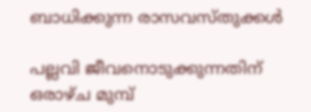ബാധിക്കുന്ന രാസവസ്തുക്കൾ

പല്ലവി ജീവനൊടുക്കുന്നതിന് ഒരാഴ്ച മുമ്പ്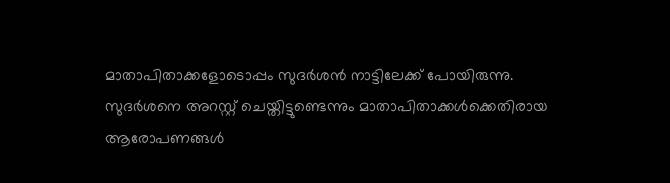മാതാപിതാക്കളോടൊപ്പം സുദർശൻ നാട്ടിലേക്ക് പോയിരുന്നു. സുദർശനെ അറസ്റ്റ് ചെയ്തിട്ടുണ്ടെന്നും മാതാപിതാക്കൾക്കെതിരായ ആരോപണങ്ങൾ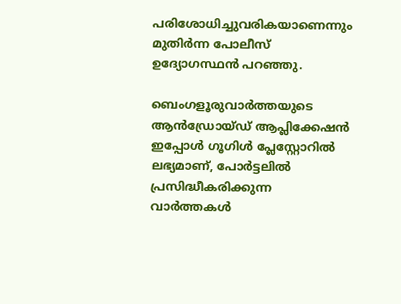പരിശോധിച്ചുവരികയാണെന്നും മുതിർന്ന പോലീസ് ഉദ്യോഗസ്ഥൻ പറഞ്ഞു.

ബെംഗളൂരുവാർത്തയുടെ ആൻഡ്രോയ്ഡ് ആപ്ലിക്കേഷൻ ഇപ്പോൾ ഗൂഗിൾ പ്ലേസ്റ്റോറിൽ ലഭ്യമാണ്, പോർട്ടലിൽ പ്രസിദ്ധീകരിക്കുന്ന വാർത്തകൾ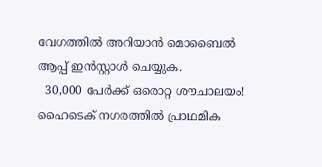വേഗത്തിൽ അറിയാൻ മൊബൈൽ ആപ്പ് ഇൻസ്റ്റാൾ ചെയ്യുക.
  30,000 പേർക്ക് ഒരൊറ്റ ശൗചാലയം! ഹൈടെക് നഗരത്തിൽ പ്രാഥമിക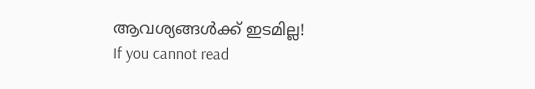ആവശ്യങ്ങൾക്ക് ഇടമില്ല!
If you cannot read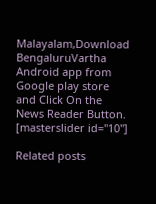Malayalam,Download BengaluruVartha Android app from Google play store and Click On the News Reader Button. [masterslider id="10"]

Related posts